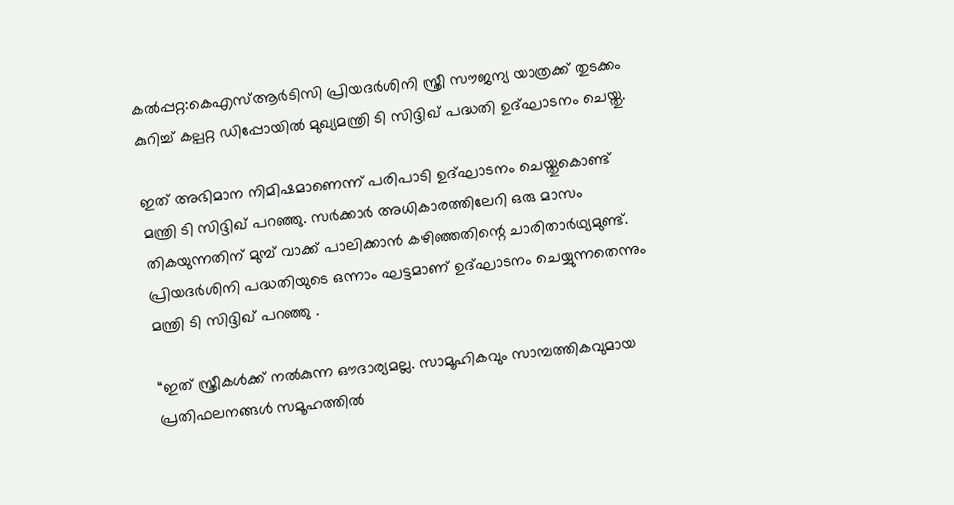കൽപ്പറ്റ:കെഎസ്ആർടിസി പ്രിയദർശിനി സ്ത്രീ സൗജന്യ യാത്രക്ക് തുടക്കം കുറിച്ച് കല്പറ്റ ഡിപ്പോയിൽ മുഖ്യമന്ത്രി ടി സിദ്ദിഖ് പദ്ധതി ഉദ്ഘാടനം ചെയ്തു.

ഇത് അഭിമാന നിമിഷമാണെന്ന് പരിപാടി ഉദ്ഘാടനം ചെയ്തു‌കൊണ്ട് മന്ത്രി ടി സിദ്ദിഖ് പറഞ്ഞു. സർക്കാർ അധികാരത്തിലേറി ഒരു മാസം തികയുന്നതിന് മുമ്പ് വാക്ക് പാലിക്കാൻ കഴിഞ്ഞതിന്റെ ചാരിതാർഥ്യമുണ്ട്. പ്രിയദർശിനി പദ്ധതിയുടെ ഒന്നാം ഘട്ടമാണ് ഉദ്ഘാടനം ചെയ്യുന്നതെന്നും മന്ത്രി ടി സിദ്ദിഖ് പറഞ്ഞു .

“ഇത് സ്ത്രീകൾക്ക് നൽകുന്ന ഔദാര്യമല്ല. സാമൂഹികവും സാമ്പത്തികവുമായ പ്രതിഫലനങ്ങൾ സമൂഹത്തിൽ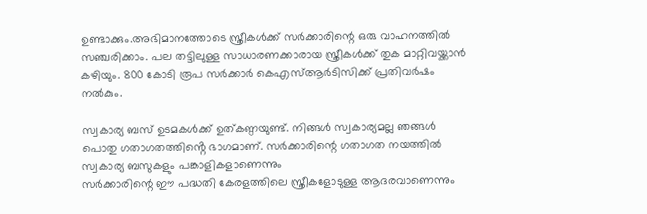ഉണ്ടാക്കും.അഭിമാനത്തോടെ സ്ത്രീകൾക്ക് സർക്കാരിന്റെ ഒരു വാഹനത്തിൽ സഞ്ചരിക്കാം. പല തട്ടിലുള്ള സാധാരണക്കാരായ സ്ത്രീകൾക്ക് തുക മാറ്റിവയ്ക്കാൻ കഴിയും. 800 കോടി രൂപ സർക്കാർ കെഎസ്ആർടിസിക്ക് പ്രതിവർഷം നൽകും.

സ്വകാര്യ ബസ് ഉടമകൾക്ക് ഉത്കണ്ഠയുണ്ട്. നിങ്ങൾ സ്വകാര്യമല്ല ഞങ്ങൾ പൊതു ഗതാഗതത്തിൻ്റെ ഭാഗമാണ്. സർക്കാരിന്റെ ഗതാഗത നയത്തിൽ സ്വകാര്യ ബസുകളും പങ്കാളികളാണെന്നും
സർക്കാരിന്റെ ഈ പദ്ധതി കേരളത്തിലെ സ്ത്രീകളോടുള്ള ആദരവാണെന്നും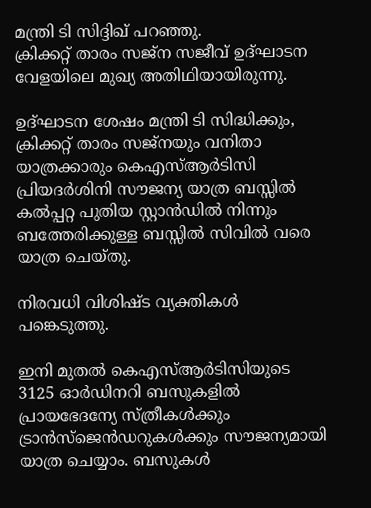മന്ത്രി ടി സിദ്ദിഖ് പറഞ്ഞു.
ക്രിക്കറ്റ് താരം സജ്ന സജീവ് ഉദ്ഘാടന വേളയിലെ മുഖ്യ അതിഥിയായിരുന്നു.

ഉദ്ഘാടന ശേഷം മന്ത്രി ടി സിദ്ധിക്കും, ക്രിക്കറ്റ് താരം സജ്നയും വനിതാ യാത്രക്കാരും കെഎസ്ആർടിസി പ്രിയദർശിനി സൗജന്യ യാത്ര ബസ്സിൽ കൽപ്പറ്റ പുതിയ സ്റ്റാൻഡിൽ നിന്നും ബത്തേരിക്കുള്ള ബസ്സിൽ സിവിൽ വരെ യാത്ര ചെയ്തു.

നിരവധി വിശിഷ്ട വ്യക്തികൾ പങ്കെടുത്തു.

ഇനി മുതൽ കെഎസ്ആർടിസിയുടെ 3125 ഓർഡിനറി ബസുകളിൽ പ്രായഭേദന്യേ സ്ത്രീകൾക്കും ട്രാൻസ്‌ജെൻഡറുകൾക്കും സൗജന്യമായി യാത്ര ചെയ്യാം. ബസുകൾ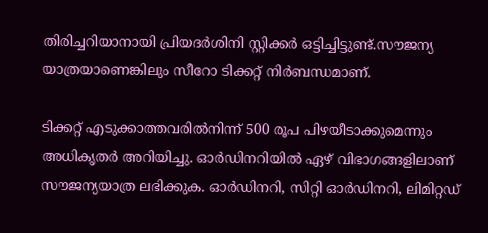തിരിച്ചറിയാനായി പ്രിയദർശിനി സ്റ്റിക്കർ ഒട്ടിച്ചിട്ടുണ്ട്.സൗജന്യ യാത്രയാണെങ്കിലും സീറോ ടിക്കറ്റ് നിർബന്ധമാണ്.

ടിക്കറ്റ് എടുക്കാത്തവരിൽനിന്ന് 500 രൂപ പിഴയീടാക്കുമെന്നും അധികൃതർ അറിയിച്ചു. ഓർഡിനറിയിൽ ഏഴ് വിഭാഗങ്ങളിലാണ് സൗജന്യയാത്ര ലഭിക്കുക. ഓർഡിനറി, സിറ്റി ഓർഡിനറി, ലിമിറ്റഡ്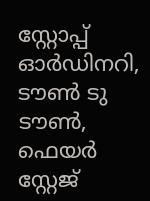സ്റ്റോപ്പ് ഓർഡിനറി, ടൗൺ ടു ടൗൺ, ഫെയർ സ്റ്റേജ്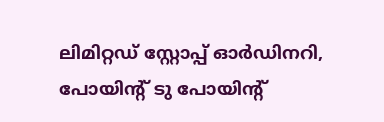ലിമിറ്റഡ് സ്റ്റോപ്പ് ഓർഡിനറി, പോയിന്റ് ടു പോയിൻ്റ്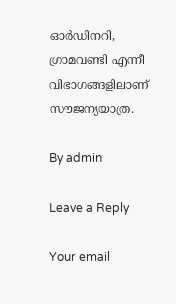ഓർഡിനറി, ഗ്രാമവണ്ടി എന്നീ വിഭാഗങ്ങളിലാണ് സൗജന്യയാത്ര.

By admin

Leave a Reply

Your email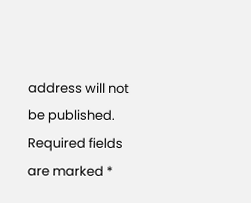address will not be published. Required fields are marked *